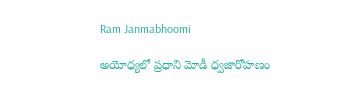Ram Janmabhoomi

అయోధ్యలో ప్రధాని మోడీ ధ్వజారోహణం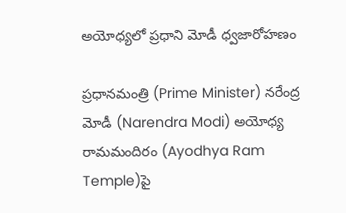అయోధ్యలో ప్రధాని మోడీ ధ్వజారోహణం

ప్రధానమంత్రి (Prime Minister) నరేంద్ర మోడీ (Narendra Modi) అయోధ్య రామమందిరం (Ayodhya Ram Temple)పై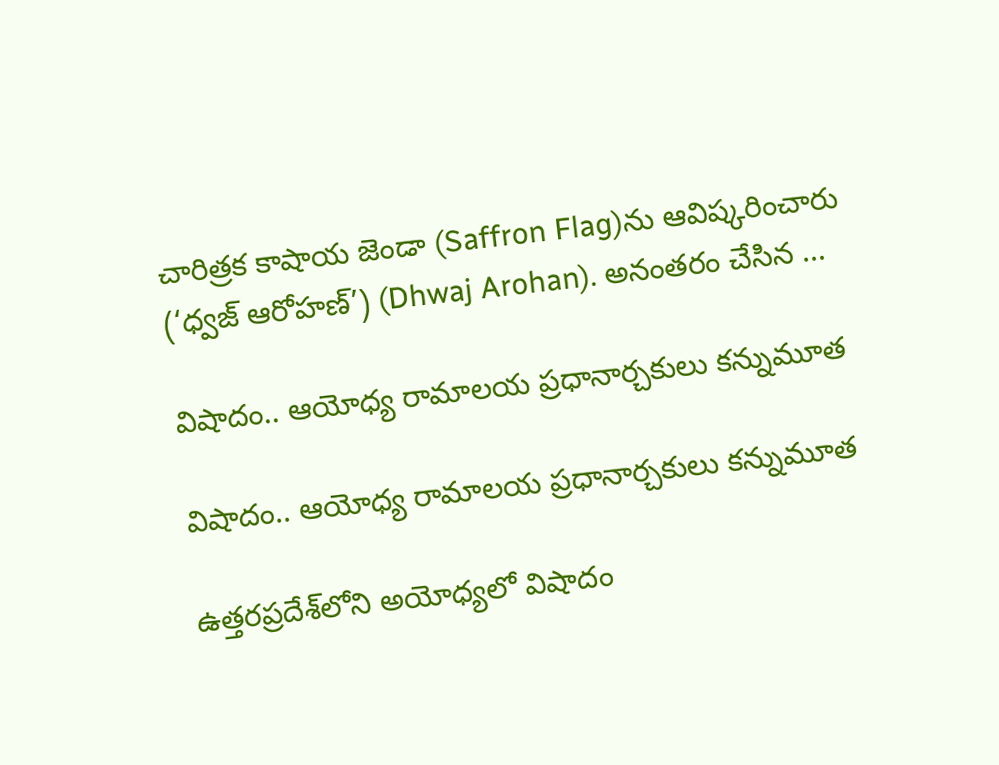చారిత్రక కాషాయ జెండా (Saffron Flag)ను ఆవిష్కరించారు (‘ధ్వజ్ ఆరోహణ్’) (Dhwaj Arohan). అనంతరం చేసిన ...

విషాదం.. ఆయోధ్య‌ రామాలయ ప్రధానార్చకులు కన్నుమూత

విషాదం.. ఆయోధ్య‌ రామాలయ ప్రధానార్చకులు కన్నుమూత

ఉత్త‌ర‌ప్ర‌దేశ్‌లోని అయోధ్యలో విషాదం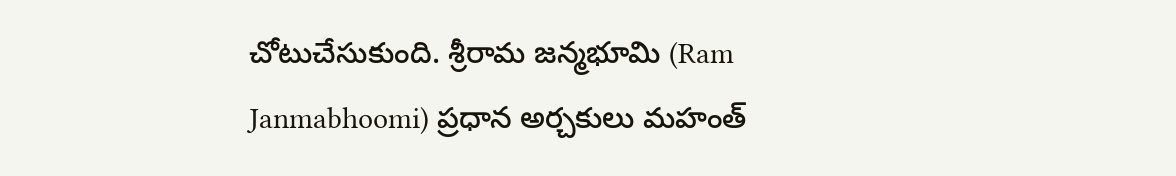చోటుచేసుకుంది. శ్రీరామ జన్మభూమి (Ram Janmabhoomi) ప్రధాన అర్చ‌కులు మహంత్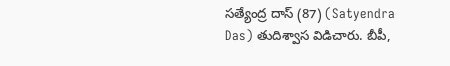సత్యేంద్ర దాస్ (87) (Satyendra Das) తుదిశ్వాస విడిచారు. బీపీ,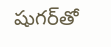షుగ‌ర్‌తో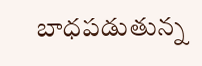బాధపడుతున్న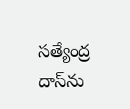స‌త్యేంద్ర దాస్‌ను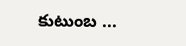కుటుంబ ...